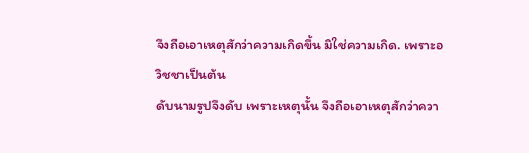จึงถือเอาเหตุสักว่าความเกิดขึ้น มิใช่ความเกิด. เพราะอวิชชาเป็นต้น
ดับนามรูปจึงดับ เพราะเหตุนั้น จึงถือเอาเหตุสักว่าควา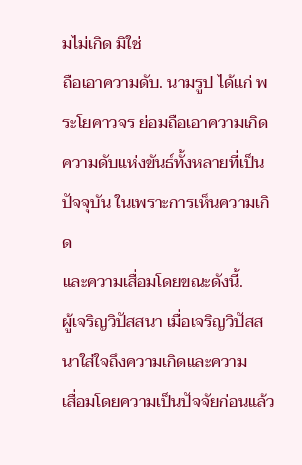มไม่เกิด มิใช่
ถือเอาความดับ. นามรูป ได้แก่ พระโยคาวจร ย่อมถือเอาความเกิด
ความดับแห่งขันธ์ทั้งหลายที่เป็นปัจจุบัน ในเพราะการเห็นความเกิด
และความเสื่อมโดยขณะดังนี้.
ผู้เจริญวิปัสสนา เมื่อเจริญวิปัสสนาใส่ใจถึงความเกิดและความ
เสื่อมโดยความเป็นปัจจัยก่อนแล้ว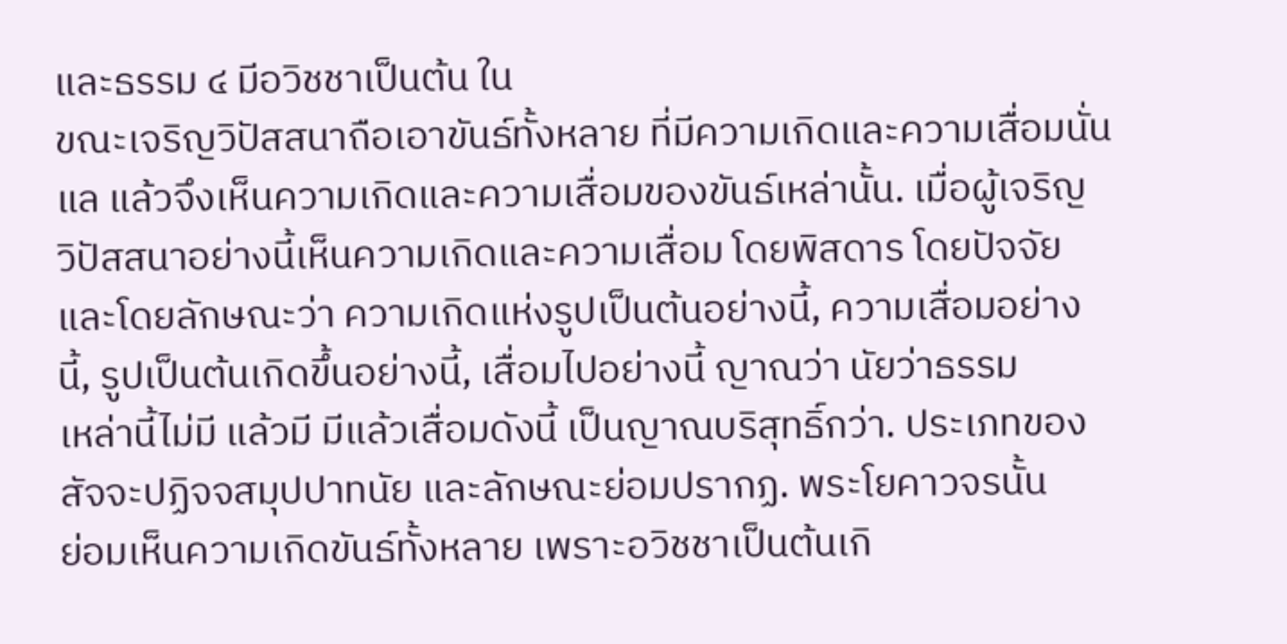และธรรม ๔ มีอวิชชาเป็นต้น ใน
ขณะเจริญวิปัสสนาถือเอาขันธ์ทั้งหลาย ที่มีความเกิดและความเสื่อมนั่น
แล แล้วจึงเห็นความเกิดและความเสื่อมของขันธ์เหล่านั้น. เมื่อผู้เจริญ
วิปัสสนาอย่างนี้เห็นความเกิดและความเสื่อม โดยพิสดาร โดยปัจจัย
และโดยลักษณะว่า ความเกิดแห่งรูปเป็นต้นอย่างนี้, ความเสื่อมอย่าง
นี้, รูปเป็นต้นเกิดขึ้นอย่างนี้, เสื่อมไปอย่างนี้ ญาณว่า นัยว่าธรรม
เหล่านี้ไม่มี แล้วมี มีแล้วเสื่อมดังนี้ เป็นญาณบริสุทธิ์กว่า. ประเภทของ
สัจจะปฏิจจสมุปปาทนัย และลักษณะย่อมปรากฏ. พระโยคาวจรนั้น
ย่อมเห็นความเกิดขันธ์ทั้งหลาย เพราะอวิชชาเป็นต้นเกิ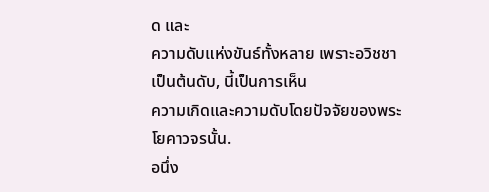ด และ
ความดับแห่งขันธ์ทั้งหลาย เพราะอวิชชาเป็นต้นดับ, นี้เป็นการเห็น
ความเกิดและความดับโดยปัจจัยของพระโยคาวจรนั้น.
อนึ่ง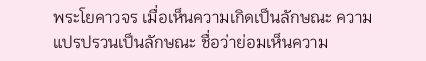พระโยคาวจร เมื่อเห็นความเกิดเป็นลักษณะ ความ
แปรปรวนเป็นลักษณะ ชื่อว่าย่อมเห็นความ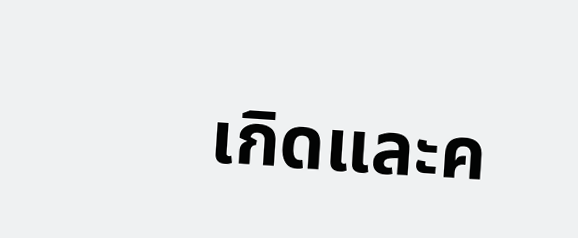เกิดและค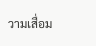วามเสื่อม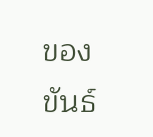ของขันธ์